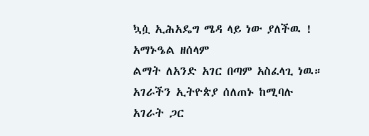ኳሷ ኢሕአዴግ ሜዳ ላይ ነው ያለችዉ ! አማኑዔል ዘሰላም
ልማት ለአንድ አገር በጣም አስፈላጊ ነዉ። አገራችን ኢትዮጵያ ሰለጠኑ ከሚባሉ አገራት ጋር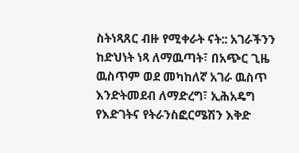ስትነጻጸር ብዙ የሚቀራት ናት:: አገራችንን ከድህነት ነጻ ለማዉጣት፣ በአጭር ጊዜ ዉስጥም ወደ መካከለኛ አገራ ዉስጥ እንድትመደብ ለማድረግ፣ ኢሕአዴግ የእድገትና የትራንስፎርሜሽን እቅድ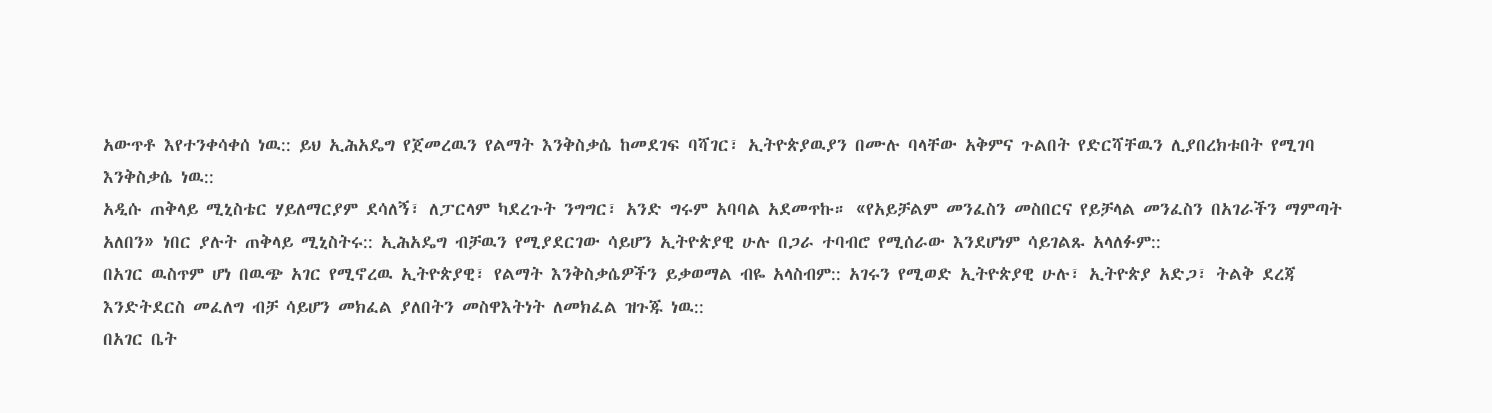አውጥቶ እየተንቀሳቀሰ ነዉ:: ይህ ኢሕአዴግ የጀመረዉን የልማት እንቅስቃሴ ከመደገፍ ባሻገር፣ ኢትዮጵያዉያን በሙሉ ባላቸው አቅምና ጉልበት የድርሻቸዉን ሊያበረክቱበት የሚገባ እንቅስቃሴ ነዉ::
አዲሱ ጠቅላይ ሚኒስቴር ሃይለማርያም ደሳለኝ፣ ለፓርላም ካደረጉት ንግግር፣ አንድ ግሩም አባባል አደመጥኩ። «የአይቻልም መንፈስን መስበርና የይቻላል መንፈስን በአገራችን ማምጣት አለበን» ነበር ያሉት ጠቅላይ ሚኒስትሩ:: ኢሕአዴግ ብቻዉን የሚያደርገው ሳይሆን ኢትዮጵያዊ ሁሉ በጋራ ተባብሮ የሚሰራው እንደሆነም ሳይገልጹ አላለፉም::
በአገር ዉስጥም ሆነ በዉጭ አገር የሚኖረዉ ኢትዮጵያዊ፣ የልማት እንቅስቃሴዎችን ይቃወማል ብዬ አላስብም:: አገሩን የሚወድ ኢትዮጵያዊ ሁሉ፣ ኢትዮጵያ አድጋ፣ ትልቅ ደረጃ እንድትደርስ መፈለግ ብቻ ሳይሆን መክፈል ያለበትን መስዋእትነት ለመክፈል ዝጉጁ ነዉ::
በአገር ቤት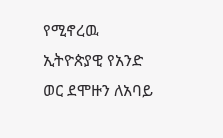የሚኖረዉ ኢትዮጵያዊ የአንድ ወር ደሞዙን ለአባይ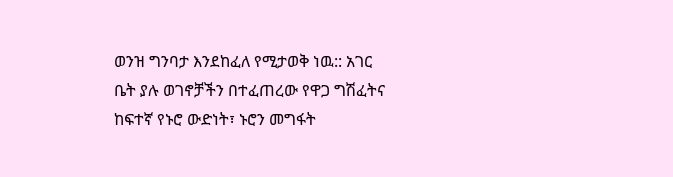ወንዝ ግንባታ እንደከፈለ የሚታወቅ ነዉ:: አገር ቤት ያሉ ወገኖቻችን በተፈጠረው የዋጋ ግሽፈትና ከፍተኛ የኑሮ ውድነት፣ ኑሮን መግፋት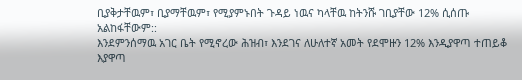ቢያቅታቸዉም፣ ቢያማቸዉም፣ የሚያምኑበት ጉዳይ ነዉና ካላቸዉ ከትንሹ ገቢያቸው 12% ሲሰጡ አልከፋቸውም::
እንደምንሰማዉ አገር ቤት የሚኖረው ሕዝብ፣ እንደገና ለሁለተኛ አመት የደሞዙን 12% እንዲያዋጣ ተጠይቆ እያዋጣ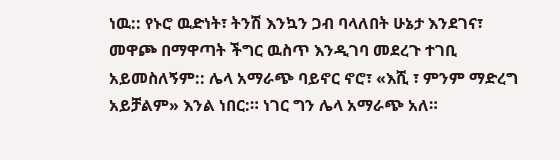ነዉ:: የኑሮ ዉድነት፣ ትንሽ እንኳን ጋብ ባላለበት ሁኔታ እንደገና፣ መዋጮ በማዋጣት ችግር ዉስጥ እንዲገባ መደረጉ ተገቢ አይመስለኝም:: ሌላ አማራጭ ባይኖር ኖሮ፣ «እሺ ፣ ምንም ማድረግ አይቻልም» እንል ነበር:። ነገር ግን ሌላ አማራጭ አለ።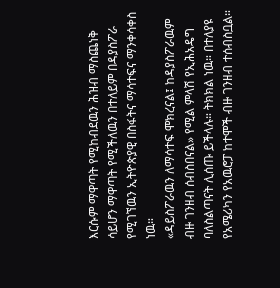እርሱም ማዋጣት የሚከብደዉን ሕዝብ ማስጨነቅ ሳይሆን ማዋጣት የሚችለዉን በተለይም በዳያስፖራ የሚገኘዉን ኢትዮጵያዊ በስፋትና ማሳተፍና ማንቀሳቀስ ነዉ።
«ዳይስፖራዉን ለማሳተፍ ሞክረናል፤ ከዳያስፖራዉም ብዙ ገንዘብ ሰብስበናል» የሚል ምላሽ የኢሕአዴግ ባለስልጣናት ሊሰጡ ይችላሉ። ትክክል ነዉ። በተለያዩ የአሜሪካን የአዉሮፓ ከተሞች ብዙ ገንዘብ ተሰብስቧል።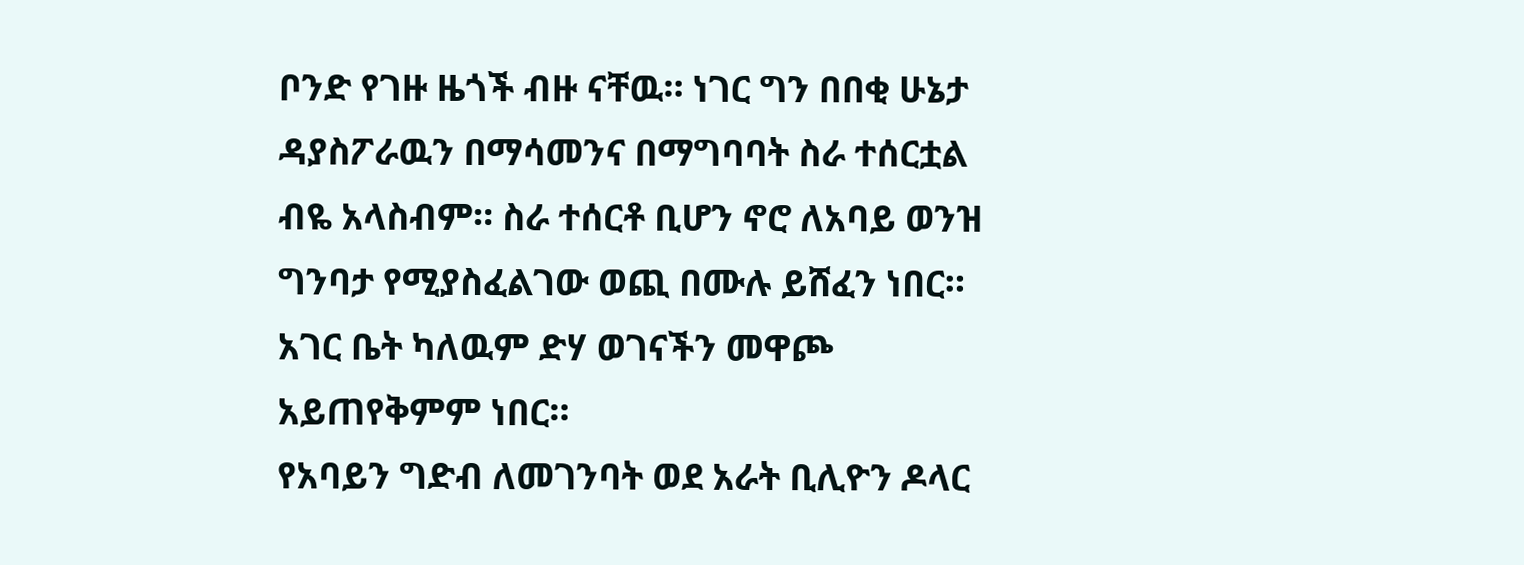ቦንድ የገዙ ዜጎች ብዙ ናቸዉ። ነገር ግን በበቂ ሁኔታ ዳያስፖራዉን በማሳመንና በማግባባት ስራ ተሰርቷል ብዬ አላስብም። ስራ ተሰርቶ ቢሆን ኖሮ ለአባይ ወንዝ ግንባታ የሚያስፈልገው ወጪ በሙሉ ይሸፈን ነበር። አገር ቤት ካለዉም ድሃ ወገናችን መዋጮ አይጠየቅምም ነበር።
የአባይን ግድብ ለመገንባት ወደ አራት ቢሊዮን ዶላር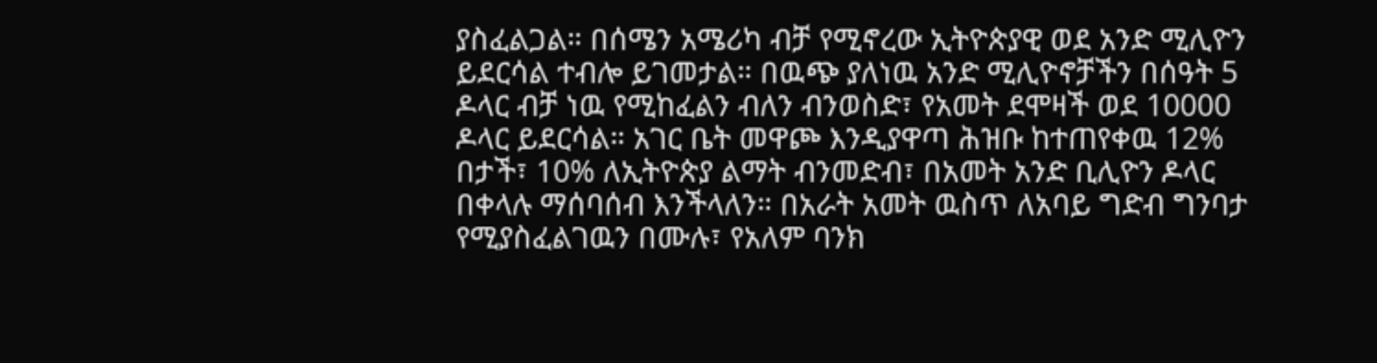ያስፈልጋል። በሰሜን አሜሪካ ብቻ የሚኖረው ኢትዮጵያዊ ወደ አንድ ሚሊዮን ይደርሳል ተብሎ ይገመታል። በዉጭ ያለነዉ አንድ ሚሊዮኖቻችን በሰዓት 5 ዶላር ብቻ ነዉ የሚከፈልን ብለን ብንወስድ፣ የአመት ደሞዛች ወደ 10000 ዶላር ይደርሳል። አገር ቤት መዋጮ እንዲያዋጣ ሕዝቡ ከተጠየቀዉ 12% በታች፣ 10% ለኢትዮጵያ ልማት ብንመድብ፣ በአመት አንድ ቢሊዮን ዶላር በቀላሉ ማሰባሰብ እንችላለን። በአራት አመት ዉስጥ ለአባይ ግድብ ግንባታ የሚያስፈልገዉን በሙሉ፣ የአለም ባንክ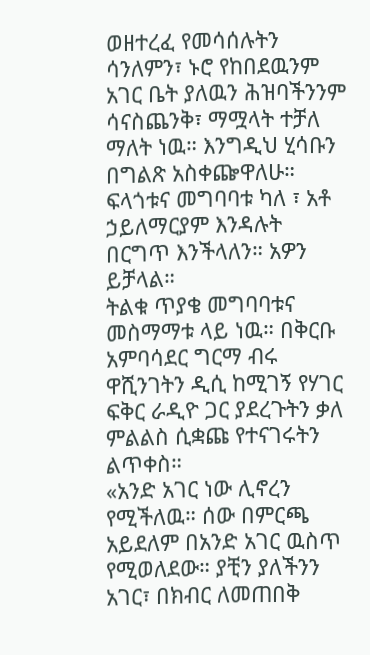ወዘተረፈ የመሳሰሉትን ሳንለምን፣ ኑሮ የከበደዉንም አገር ቤት ያለዉን ሕዝባችንንም ሳናስጨንቅ፣ ማሟላት ተቻለ ማለት ነዉ። እንግዲህ ሂሳቡን በግልጽ አስቀጬዋለሁ። ፍላጎቱና መግባባቱ ካለ ፣ አቶ ኃይለማርያም እንዳሉት በርግጥ እንችላለን። አዎን ይቻላል።
ትልቁ ጥያቄ መግባባቱና መስማማቱ ላይ ነዉ። በቅርቡ አምባሳደር ግርማ ብሩ ዋሺንገትን ዲሲ ከሚገኝ የሃገር ፍቅር ራዲዮ ጋር ያደረጉትን ቃለ ምልልስ ሲቋጩ የተናገሩትን ልጥቀስ።
«አንድ አገር ነው ሊኖረን የሚችለዉ። ሰው በምርጫ አይደለም በአንድ አገር ዉስጥ የሚወለደው። ያቺን ያለችንን አገር፣ በክብር ለመጠበቅ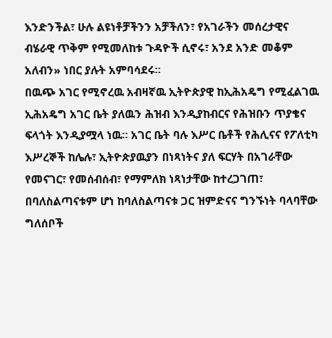እንድንችል፣ ሁሉ ልዩነቶቻችንን አቻችለን፣ የአገራችን መሰረታዊና ብሄራዊ ጥቅም የሚመለከቱ ጉዳዮች ሲኖሩ፣ አንደ አንድ መቆም አለብን» ነበር ያሉት አምባሳደሩ።
በዉጭ አገር የሚኖረዉ አብዛኛዉ ኢትዮጵያዊ ከኢሕአዴግ የሚፈልገዉ ኢሕአዴግ አገር ቤት ያለዉን ሕዝብ እንዲያከብርና የሕዝቡን ጥያቄና ፍላጎት እንዲያሟላ ነዉ። አገር ቤት ባሉ እሥር ቤቶች የሕሊናና የፖለቲካ እሥረኞች ከሌሉ፣ ኢትዮጵያዉያን በነጻነትና ያለ ፍርሃት በአገራቸው የመናገር፣ የመሰብሰብ፣ የማምለክ ነጻነታቸው ከተረጋገጠ፣ በባለስልጣናቱም ሆነ ከባለስልጣናቱ ጋር ዝምድናና ግንኙነት ባላባቸው ግለሰቦች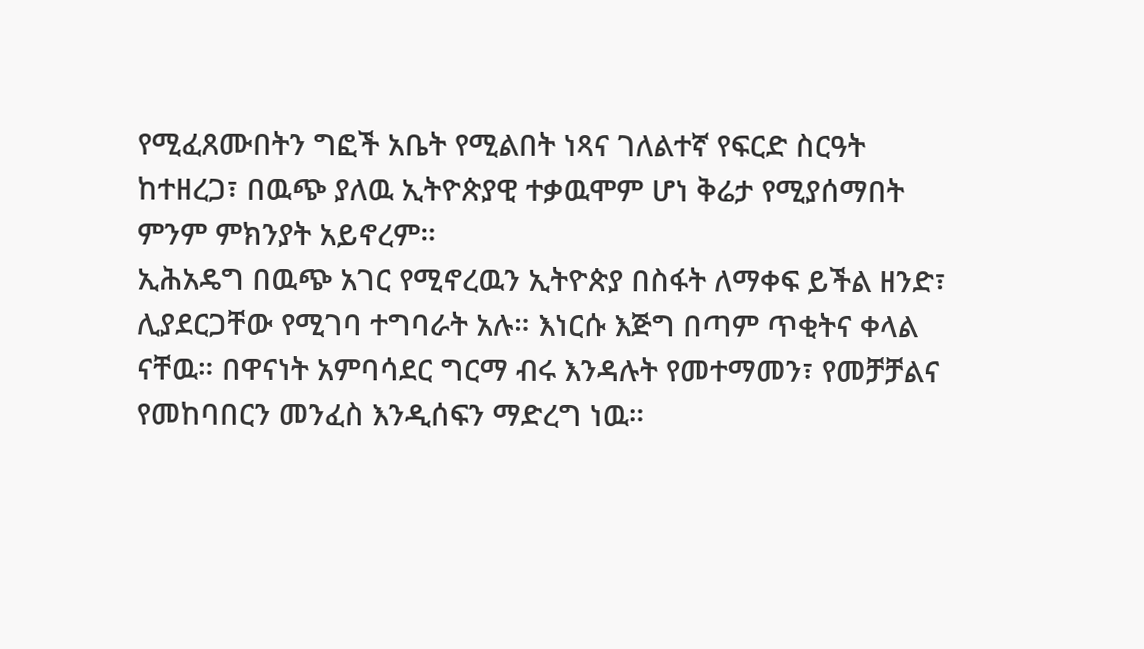የሚፈጸሙበትን ግፎች አቤት የሚልበት ነጻና ገለልተኛ የፍርድ ስርዓት ከተዘረጋ፣ በዉጭ ያለዉ ኢትዮጵያዊ ተቃዉሞም ሆነ ቅሬታ የሚያሰማበት ምንም ምክንያት አይኖረም።
ኢሕአዴግ በዉጭ አገር የሚኖረዉን ኢትዮጵያ በስፋት ለማቀፍ ይችል ዘንድ፣ ሊያደርጋቸው የሚገባ ተግባራት አሉ። እነርሱ እጅግ በጣም ጥቂትና ቀላል ናቸዉ። በዋናነት አምባሳደር ግርማ ብሩ እንዳሉት የመተማመን፣ የመቻቻልና የመከባበርን መንፈስ እንዲሰፍን ማድረግ ነዉ።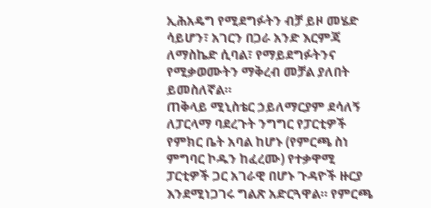ኢሕአዴግ የሚደግፉትን ብቻ ይዞ መሄድ ሳይሆን፣ አገርን በጋራ አንድ እርምጃ ለማስኬድ ሲባል፣ የማይደግፉትንና የሚቃወሙትን ማቅረብ መቻል ያለበት ይመስለኛል።
ጠቅላይ ሚኒስቴር ኃይለማርያም ደሳለኝ ለፓርላማ ባደረጉት ንግግር የፓርቲዎች የምክር ቤት አባል ከሆኑ (የምርጫ ስነ ምግባር ኮዱን ከፈረሙ) የተቃዋሚ ፓርቲዎች ጋር አገራዊ በሆኑ ጉዳዮች ዙርያ እንደሚነጋገሩ ግልጽ አድርጓዋል። የምርጫ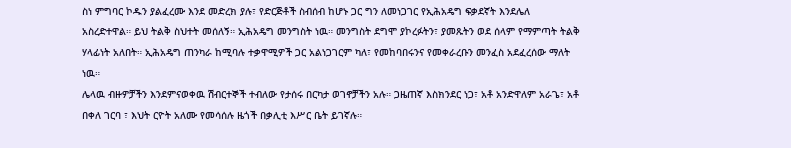ስነ ምግባር ኮዱን ያልፈረሙ እንደ መድረክ ያሉ፣ የድርጅቶች ስብሰብ ከሆኑ ጋር ግን ለመነጋገር የኢሕአዴግ ፍቃደኛት እንደሌለ አስረድተዋል። ይህ ትልቅ ስህተት መሰለኝ። ኢሕአዴግ መንግስት ነዉ። መንግስት ደግሞ ያኮረፉትን፣ ያመጹትን ወደ ሰላም የማምጣት ትልቅ ሃላፊነት አለበት። ኢሕአዴግ ጠንካራ ከሚባሉ ተቃዋሚዎች ጋር አልነጋገርም ካለ፣ የመከባበሩንና የመቀራረቡን መንፈስ አደፈረሰው ማለት ነዉ።
ሌላዉ ብዙዎቻችን እንደምናወቀዉ ሽብርተኞች ተብለው የታሰሩ በርካታ ወገኖቻችን አሉ። ጋዜጠኛ እስክንደር ነጋ፣ አቶ አንድዋለም አራጌ፣ አቶ በቀለ ገርባ ፣ እህት ርዮት አለሙ የመሳሰሉ ዜጎች በቃሊቲ እሥር ቤት ይገኛሉ።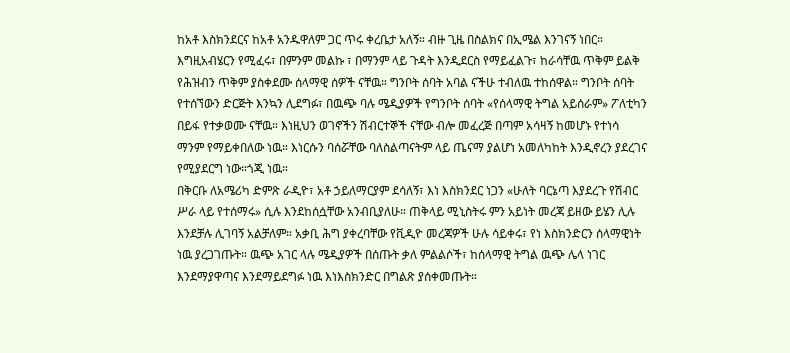ከአቶ እስክንደርና ከአቶ አንዱዋለም ጋር ጥሩ ቀረቤታ አለኝ። ብዙ ጊዜ በስልክና በኢሜል እንገናኝ ነበር። እግዚአብሄርን የሚፈሩ፣ በምንም መልኩ ፣ በማንም ላይ ጉዳት እንዲደርስ የማይፈልጉ፣ ከራሳቸዉ ጥቅም ይልቅ የሕዝብን ጥቅም ያስቀደሙ ሰላማዊ ሰዎች ናቸዉ። ግንቦት ሰባት አባል ናችሁ ተብለዉ ተከሰዋል። ግንቦት ሰባት የተሰኘውን ድርጅት እንኳን ሊደግፉ፣ በዉጭ ባሉ ሜዲያዎች የግንቦት ሰባት «የሰላማዊ ትግል አይሰራም» ፖለቲካን በይፋ የተቃወሙ ናቸዉ። እነዚህን ወገኖችን ሽብርተኞች ናቸው ብሎ መፈረጅ በጣም አሳዛኝ ከመሆኑ የተነሳ ማንም የማይቀበለው ነዉ። እነርሱን ባሰሯቸው ባለስልጣናትም ላይ ጤናማ ያልሆነ አመለካከት እንዲኖረን ያደረገና የሚያደርግ ነው።ጎጂ ነዉ።
በቅርቡ ለአሜሪካ ድምጽ ራዲዮ፣ አቶ ኃይለማርያም ደሳለኝ፣ እነ እስክንደር ነጋን «ሁለት ባርኔጣ እያደረጉ የሽብር ሥራ ላይ የተሰማሩ» ሲሉ እንደከሰሷቸው አንብቢያለሁ። ጠቅላይ ሚኒስትሩ ምን አይነት መረጃ ይዘው ይሄን ሊሉ እንደቻሉ ሊገባኝ አልቻለም። አቃቢ ሕግ ያቀረባቸው የቪዲዮ መረጃዎች ሁሉ ሳይቀሩ፣ የነ እስክንድርን ሰላማዊነት ነዉ ያረጋገጡት። ዉጭ አገር ላሉ ሜዲያዎች በሰጡት ቃለ ምልልሶች፣ ከሰላማዊ ትግል ዉጭ ሌላ ነገር እንደማያዋጣና እንደማይደግፉ ነዉ እነእስክንድር በግልጽ ያሰቀመጡት።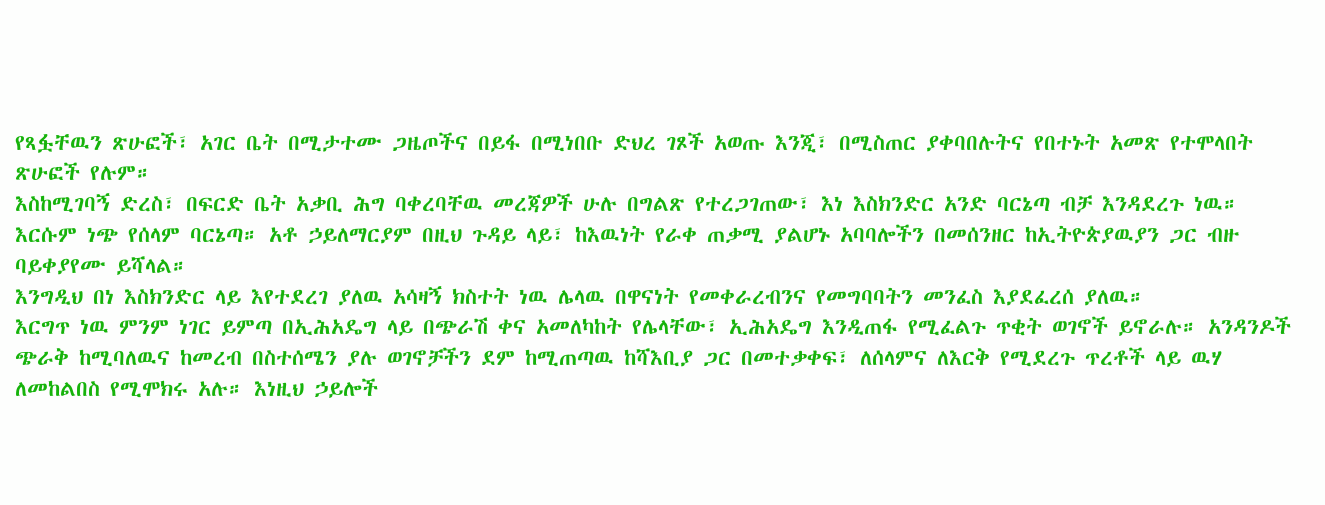የጻፏቸዉን ጽሁፎች፣ አገር ቤት በሚታተሙ ጋዜጦችና በይፋ በሚነበቡ ድህረ ገጾች አወጡ እንጂ፣ በሚስጠር ያቀባበሉትና የበተኑት አመጽ የተሞላበት ጽሁፎች የሉም።
እስከሚገባኝ ድረስ፣ በፍርድ ቤት አቃቢ ሕግ ባቀረባቸዉ መረጃዎች ሁሉ በግልጽ የተረጋገጠው፣ እነ እስክንድር አንድ ባርኔጣ ብቻ እንዳደረጉ ነዉ። እርሱም ነጭ የሰላም ባርኔጣ። አቶ ኃይለማርያም በዚህ ጉዳይ ላይ፣ ከእዉነት የራቀ ጠቃሚ ያልሆኑ አባባሎችን በመሰንዘር ከኢትዮጵያዉያን ጋር ብዙ ባይቀያየሙ ይሻላል።
እንግዲህ በነ እስክንድር ላይ እየተደረገ ያለዉ አሳዛኝ ክስተት ነዉ ሌላዉ በዋናነት የመቀራረብንና የመግባባትን መንፈስ እያደፈረሰ ያለዉ።
እርግጥ ነዉ ምንም ነገር ይምጣ በኢሕአዴግ ላይ በጭራሽ ቀና አመለካከት የሌላቸው፣ ኢሕአዴግ እንዲጠፋ የሚፈልጉ ጥቂት ወገኖች ይኖራሉ። አንዳንዶች ጭራቅ ከሚባለዉና ከመረብ በስተሰሜን ያሉ ወገኖቻችን ደም ከሚጠጣዉ ከሻእቢያ ጋር በመተቃቀፍ፣ ለሰላምና ለእርቅ የሚደረጉ ጥረቶች ላይ ዉሃ ለመከልበስ የሚሞክሩ አሉ። እነዚህ ኃይሎች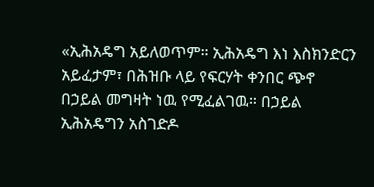«ኢሕአዴግ አይለወጥም። ኢሕአዴግ እነ እስክንድርን አይፈታም፣ በሕዝቡ ላይ የፍርሃት ቀንበር ጭኖ በኃይል መግዛት ነዉ የሚፈልገዉ። በኃይል ኢሕአዴግን አስገድዶ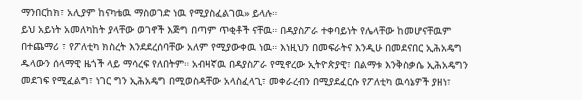ማንበርከክ፣ አሊያም ከናካቴዉ ማስወገድ ነዉ የሚያስፈልገዉ» ይላሉ።
ይህ አይነት አመለካከት ያላቸው ወገኖች እጅግ በጣም ጥቂቶች ናቸዉ። በዳያስፖራ ተቀባይነት የሌላቸው ከመሆናቸዉም በተጨማሪ ፣ የፖለቲካ ክስረት እንደደረሰባቸው አለም የሚያውቀዉ ነዉ። እነዚህን በመፍራትና እንዲሁ በመደናበር ኢሕአዴግ ዱላውን ሰላማዊ ዜጎች ላይ ማሳረፍ የለበትም። አብዛኛዉ በዳያስፖራ የሚኖረው ኢትዮጵያዊ፣ በልማቱ እንቅስቃሴ ኢሕአዴግን መደገፍ የሚፈልግ፣ ነገር ግን ኢሕአዴግ በሚወስዳቸው አላስፈላጊ፣ መቀራረብን በሚያደፈርሱ የፖለቲካ ዉሳኔዎች ያዘነ፣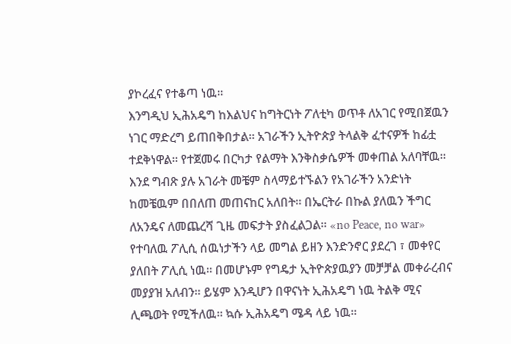ያኮረፈና የተቆጣ ነዉ።
እንግዲህ ኢሕአዴግ ከእልህና ከግትርነት ፖለቲካ ወጥቶ ለአገር የሚበጀዉን ነገር ማድረግ ይጠበቅበታል። አገራችን ኢትዮጵያ ትላልቅ ፈተናዎች ከፊቷ ተደቅነዋል። የተጀመሩ በርካታ የልማት እንቅስቃሴዎች መቀጠል አለባቸዉ። እንደ ግብጽ ያሉ አገራት መቼም ስላማይተኙልን የአገራችን አንድነት ከመቼዉም በበለጠ መጠናከር አለበት። በኤርትራ በኩል ያለዉን ችግር ለአንዴና ለመጨረሻ ጊዜ መፍታት ያስፈልጋል። «no Peace, no war» የተባለዉ ፖሊሲ ሰዉነታችን ላይ መግል ይዘን እንድንኖር ያደረገ ፣ መቀየር ያለበት ፖሊሲ ነዉ። በመሆኑም የግዴታ ኢትዮጵያዉያን መቻቻል መቀራረብና መያያዝ አለብን። ይሄም እንዲሆን በዋናነት ኢሕአዴግ ነዉ ትልቅ ሚና ሊጫወት የሚችለዉ። ኳሱ ኢሕአዴግ ሜዳ ላይ ነዉ።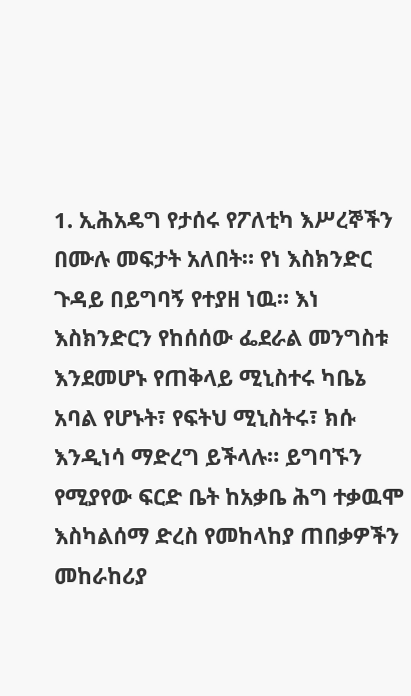1. ኢሕአዴግ የታሰሩ የፖለቲካ እሥረኞችን በሙሉ መፍታት አለበት። የነ እስክንድር ጉዳይ በይግባኝ የተያዘ ነዉ። እነ እስክንድርን የከሰሰው ፌደራል መንግስቱ እንደመሆኑ የጠቅላይ ሚኒስተሩ ካቤኔ አባል የሆኑት፣ የፍትህ ሚኒስትሩ፣ ክሱ እንዲነሳ ማድረግ ይችላሉ። ይግባኙን የሚያየው ፍርድ ቤት ከአቃቤ ሕግ ተቃዉሞ እስካልሰማ ድረስ የመከላከያ ጠበቃዎችን መከራከሪያ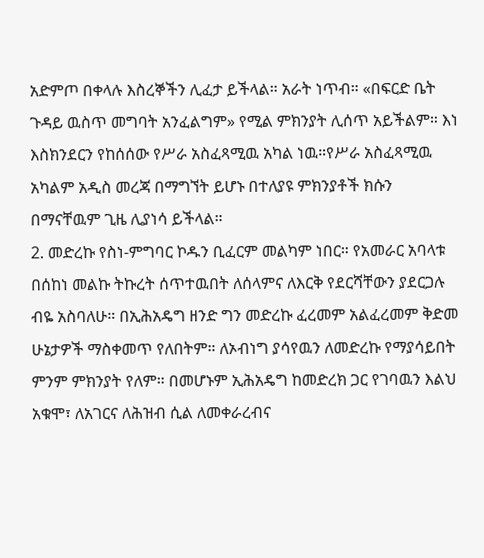አድምጦ በቀላሉ እስረኞችን ሊፈታ ይችላል። አራት ነጥብ። «በፍርድ ቤት ጉዳይ ዉስጥ መግባት አንፈልግም» የሚል ምክንያት ሊሰጥ አይችልም። እነ እስክንደርን የከሰሰው የሥራ አስፈጻሚዉ አካል ነዉ።የሥራ አስፈጻሚዉ አካልም አዲስ መረጃ በማግኘት ይሆኑ በተለያዩ ምክንያቶች ክሱን በማናቸዉም ጊዜ ሊያነሳ ይችላል።
2. መድረኩ የስነ-ምግባር ኮዱን ቢፈርም መልካም ነበር። የአመራር አባላቱ በሰከነ መልኩ ትኩረት ሰጥተዉበት ለሰላምና ለእርቅ የደርሻቸውን ያደርጋሉ ብዬ አስባለሁ። በኢሕአዴግ ዘንድ ግን መድረኩ ፈረመም አልፈረመም ቅድመ ሁኔታዎች ማስቀመጥ የለበትም። ለኦብነግ ያሳየዉን ለመድረኩ የማያሳይበት ምንም ምክንያት የለም። በመሆኑም ኢሕአዴግ ከመድረክ ጋር የገባዉን እልህ አቁሞ፣ ለአገርና ለሕዝብ ሲል ለመቀራረብና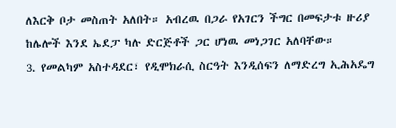ለእርቅ ቦታ መስጠት አለበት። አብረዉ በጋራ የአገርን ችግር በመፍታቱ ዙሪያ ከሌሎች እንደ ኤደፓ ካሉ ድርጅቶች ጋር ሆነዉ መነጋገር አለባቸው።
3. የመልካም አስተዳደር፣ የዲሞክራሲ ስርዓት እንዲሰፍን ለማድረግ ኢሕአዴግ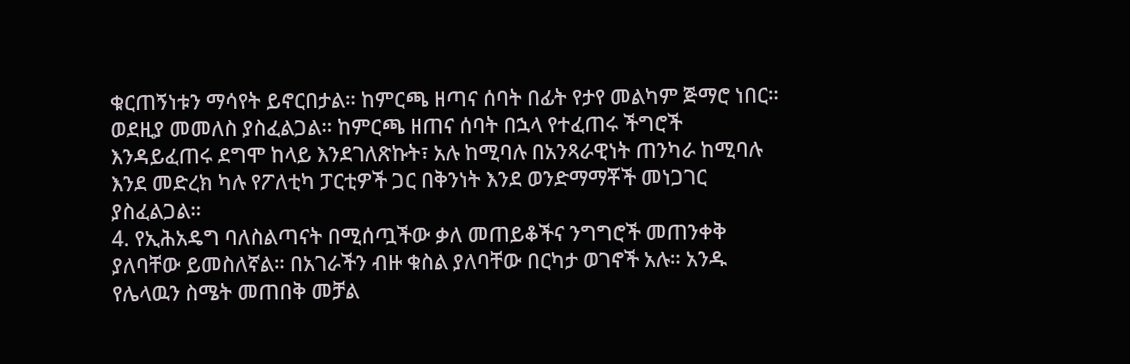ቁርጠኝነቱን ማሳየት ይኖርበታል። ከምርጫ ዘጣና ሰባት በፊት የታየ መልካም ጅማሮ ነበር። ወደዚያ መመለስ ያስፈልጋል። ከምርጫ ዘጠና ሰባት በኋላ የተፈጠሩ ችግሮች እንዳይፈጠሩ ደግሞ ከላይ እንደገለጽኩት፣ አሉ ከሚባሉ በአንጻራዊነት ጠንካራ ከሚባሉ እንደ መድረክ ካሉ የፖለቲካ ፓርቲዎች ጋር በቅንነት እንደ ወንድማማቾች መነጋገር ያስፈልጋል።
4. የኢሕአዴግ ባለስልጣናት በሚሰጧችው ቃለ መጠይቆችና ንግግሮች መጠንቀቅ ያለባቸው ይመስለኛል። በአገራችን ብዙ ቁስል ያለባቸው በርካታ ወገኖች አሉ። አንዱ የሌላዉን ስሜት መጠበቅ መቻል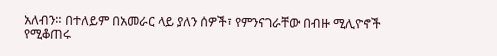አለብን። በተለይም በአመራር ላይ ያለን ሰዎች፣ የምንናገራቸው በብዙ ሚሊዮኖች የሚቆጠሩ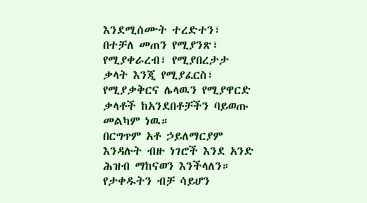እንደሚሰሙት ተረድተን፣ በተቻለ መጠን የሚያንጽ፣ የሚያቀራረብ፣ የሚያበረታታ ቃላት እንጂ የሚያፈርስ፣ የሚያቃቅርና ሌላዉን የሚያዋርድ ቃላቶች ከአንደበቶቻችን ባይወጡ መልካም ነዉ።
በርግጥም አቶ ኃይለማርያም እንዳሉት ብዙ ነገሮች እንደ አንድ ሕዝብ ማከናወን እንችላለን። የታቀዱትን ብቻ ሳይሆን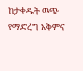ከታቀዱት ዉጭ የማድረግ አቅምና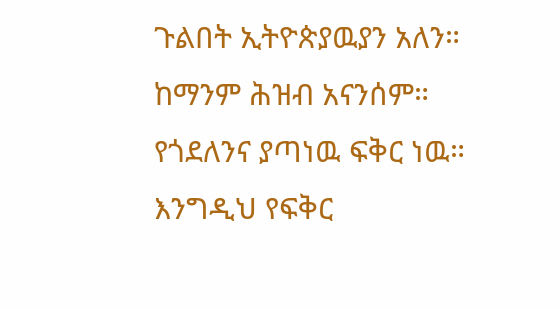ጉልበት ኢትዮጵያዉያን አለን። ከማንም ሕዝብ አናንሰም። የጎደለንና ያጣነዉ ፍቅር ነዉ። እንግዲህ የፍቅር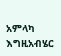አምላካ እግዚአብሄር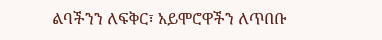ልባችንን ለፍቅር፣ አይሞሮዋችን ለጥበቡ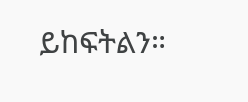ይከፍትልን።